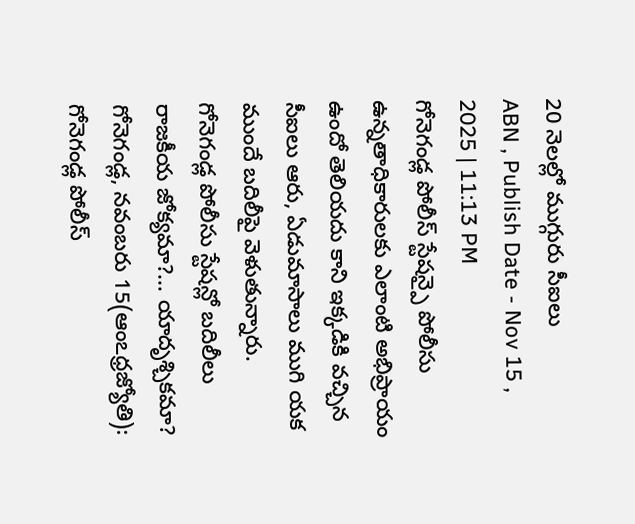20 నెలల్లో ముగ్గురు సీఐలు
ABN , Publish Date - Nov 15 , 2025 | 11:13 PM
గోనెగండ్ల పోలీస్ స్టేషన్పై పోలీసు ఉన్నతాధికారులకు ఎలాంటి అభిప్రాయం ఉందో తెలియదు కాని ఇక్కడికి వచ్చిన సీఐలు ఆరు, ఏడుమాసాలు ముగి యక ముందే బదిలీపై వెళుతున్నారు.
గోనెగండ్ల పోలీసు స్టేషన్లో బదిలీలు
రాజకీయ జోక్యమా?... యాదృశ్చికమా?
గోనెగండ్ల, నవంబరు 15(ఆంఽధ్రజ్యోతి): గోనెగండ్ల పోలీస్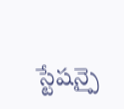స్టేషన్పై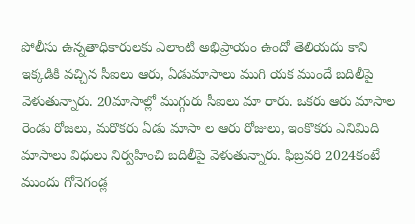పోలీసు ఉన్నతాధికారులకు ఎలాంటి అభిప్రాయం ఉందో తెలియదు కాని ఇక్కడికి వచ్చిన సీఐలు ఆరు, ఏడుమాసాలు ముగి యక ముందే బదిలీపై వెళుతున్నారు. 20మాసాల్లో ముగ్గురు సీఐలు మా రారు. ఒకరు ఆరు మాసాల రెండు రోజలు, మరొకరు ఏడు మాసా ల ఆరు రోజులు, ఇంకొకరు ఎనిమిది మాసాలు విధులు నిర్వహించి బదిలీపై వెళుతున్నారు. ఫిబ్రవరి 2024కంటే ముందు గోనెగండ్ల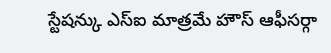స్టేషన్కు ఎస్ఐ మాత్రమే హౌస్ ఆఫీసర్గా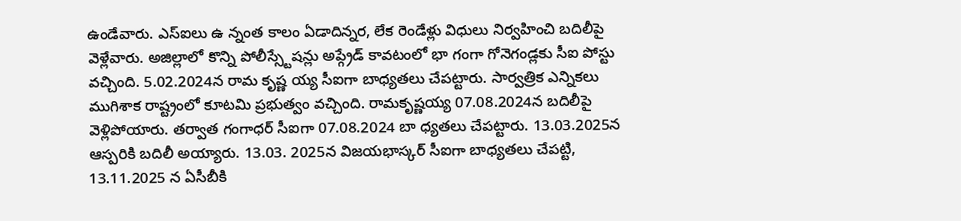ఉండేవారు. ఎస్ఐలు ఉ న్నంత కాలం ఏడాదిన్నర, లేక రెండేళ్లు విధులు నిర్వహించి బదిలీపై వెళ్లేవారు. అజిల్లాలో కొన్ని పోలీస్స్టేషన్లు అప్గ్రేడ్ కావటంలో భా గంగా గోనెగండ్లకు సీఐ పోస్టు వచ్చింది. 5.02.2024న రామ కృష్ణ య్య సీఐగా బాధ్యతలు చేపట్టారు. సార్వత్రిక ఎన్నికలు ముగిశాక రాష్ట్రంలో కూటమి ప్రభుత్వం వచ్చింది. రామకృష్ణయ్య 07.08.2024న బదిలీపై వెళ్లిపోయారు. తర్వాత గంగాధర్ సీఐగా 07.08.2024 బా ధ్యతలు చేపట్టారు. 13.03.2025న ఆస్పరికి బదిలీ అయ్యారు. 13.03. 2025న విజయభాస్కర్ సీఐగా బాధ్యతలు చేపట్టి, 13.11.2025 న ఏసీబీకి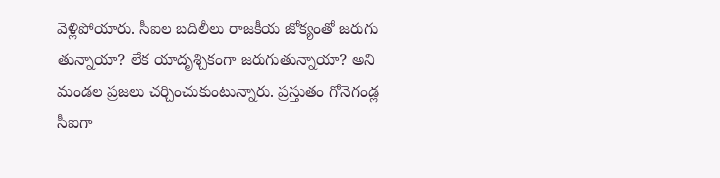వెళ్లిపోయారు. సీఐల బదిలీలు రాజకీయ జోక్యంతో జరుగు తున్నాయా? లేక యాదృశ్చికంగా జరుగుతున్నాయా? అని మండల ప్రజలు చర్చించుకుంటున్నారు. ప్రస్తుతం గోనెగండ్ల సీఐగా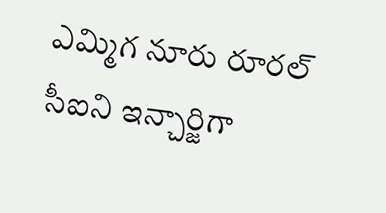ఎమ్మిగ నూరు రూరల్ సీఐని ఇన్చార్జిగా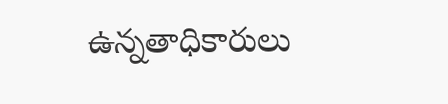ఉన్నతాధికారులు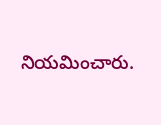నియమించారు.